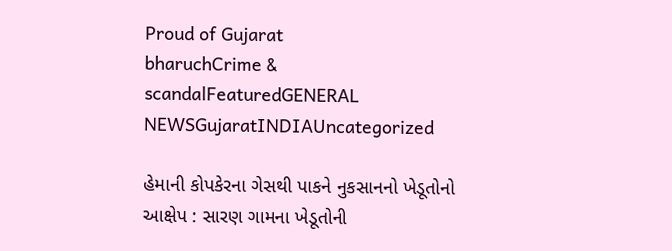Proud of Gujarat
bharuchCrime & scandalFeaturedGENERAL NEWSGujaratINDIAUncategorized

હેમાની કોપકેરના ગેસથી પાકને નુકસાનનો ખેડૂતોનો આક્ષેપ : સારણ ગામના ખેડૂતોની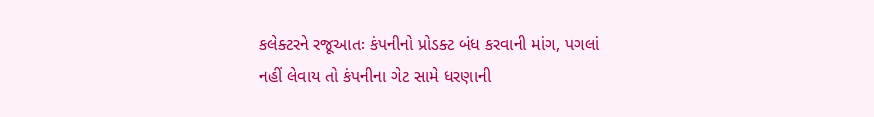કલેક્ટરને રજૂઆતઃ કંપનીનો પ્રોડક્ટ બંધ કરવાની માંગ, પગલાં નહીં લેવાય તો કંપનીના ગેટ સામે ધરણાની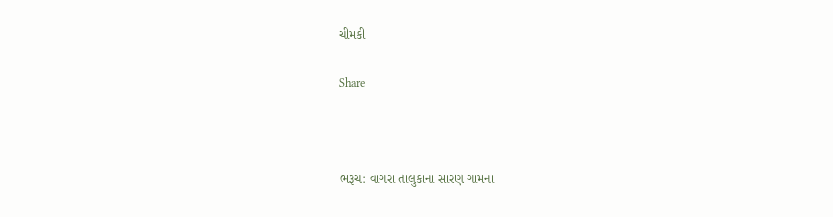ચીમકી

Share



ભરૂચ: વાગરા તાલુકાના સારણ ગામના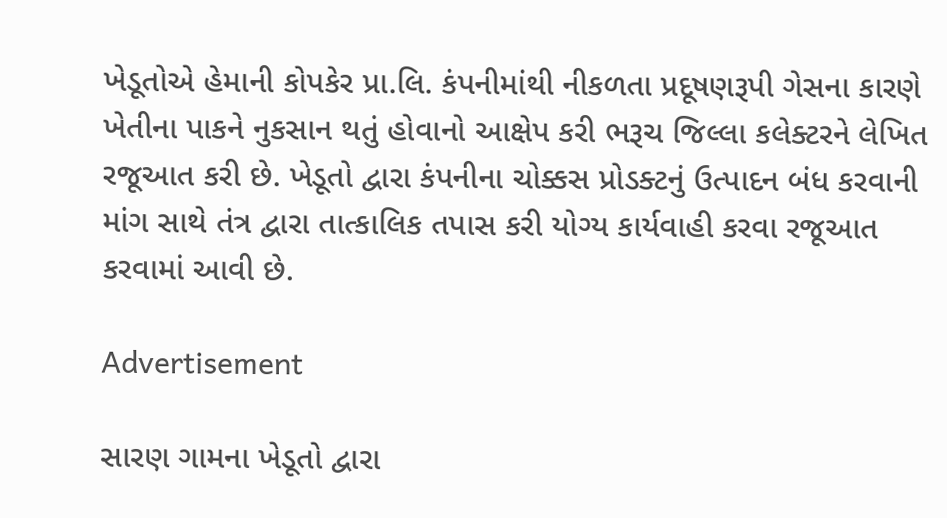ખેડૂતોએ હેમાની કોપકેર પ્રા.લિ. કંપનીમાંથી નીકળતા પ્રદૂષણરૂપી ગેસના કારણે ખેતીના પાકને નુકસાન થતું હોવાનો આક્ષેપ કરી ભરૂચ જિલ્લા કલેક્ટરને લેખિત રજૂઆત કરી છે. ખેડૂતો દ્વારા કંપનીના ચોક્કસ પ્રોડક્ટનું ઉત્પાદન બંધ કરવાની માંગ સાથે તંત્ર દ્વારા તાત્કાલિક તપાસ કરી યોગ્ય કાર્યવાહી કરવા રજૂઆત કરવામાં આવી છે.

Advertisement

સારણ ગામના ખેડૂતો દ્વારા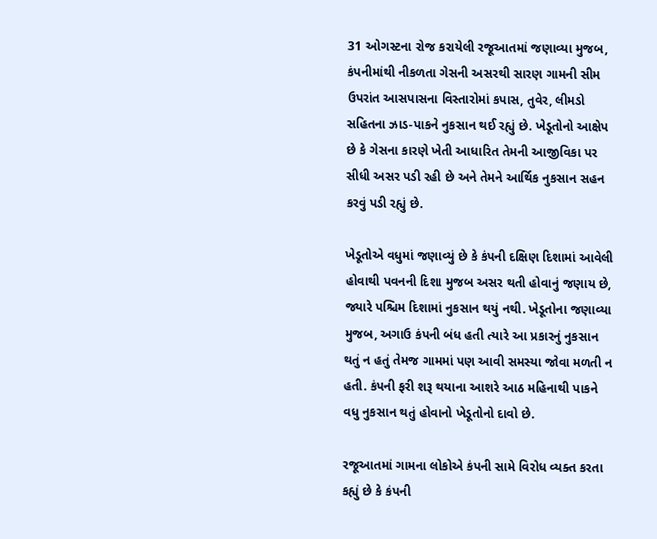31 ઓગસ્ટના રોજ કરાયેલી રજૂઆતમાં જણાવ્યા મુજબ, કંપનીમાંથી નીકળતા ગેસની અસરથી સારણ ગામની સીમ ઉપરાંત આસપાસના વિસ્તારોમાં કપાસ, તુવેર, લીમડો સહિતના ઝાડ-પાકને નુકસાન થઈ રહ્યું છે. ખેડૂતોનો આક્ષેપ છે કે ગેસના કારણે ખેતી આધારિત તેમની આજીવિકા પર સીધી અસર પડી રહી છે અને તેમને આર્થિક નુકસાન સહન કરવું પડી રહ્યું છે.

ખેડૂતોએ વધુમાં જણાવ્યું છે કે કંપની દક્ષિણ દિશામાં આવેલી હોવાથી પવનની દિશા મુજબ અસર થતી હોવાનું જણાય છે, જ્યારે પશ્ચિમ દિશામાં નુકસાન થયું નથી. ખેડૂતોના જણાવ્યા મુજબ, અગાઉ કંપની બંધ હતી ત્યારે આ પ્રકારનું નુકસાન થતું ન હતું તેમજ ગામમાં પણ આવી સમસ્યા જોવા મળતી ન હતી. કંપની ફરી શરૂ થયાના આશરે આઠ મહિનાથી પાકને વધુ નુકસાન થતું હોવાનો ખેડૂતોનો દાવો છે.

રજૂઆતમાં ગામના લોકોએ કંપની સામે વિરોધ વ્યક્ત કરતા કહ્યું છે કે કંપની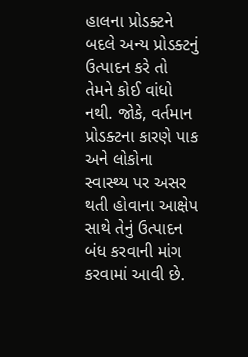હાલના પ્રોડક્ટને બદલે અન્ય પ્રોડક્ટનું ઉત્પાદન કરે તો તેમને કોઈ વાંધો નથી. જોકે, વર્તમાન પ્રોડક્ટના કારણે પાક અને લોકોના સ્વાસ્થ્ય પર અસર થતી હોવાના આક્ષેપ સાથે તેનું ઉત્પાદન બંધ કરવાની માંગ કરવામાં આવી છે.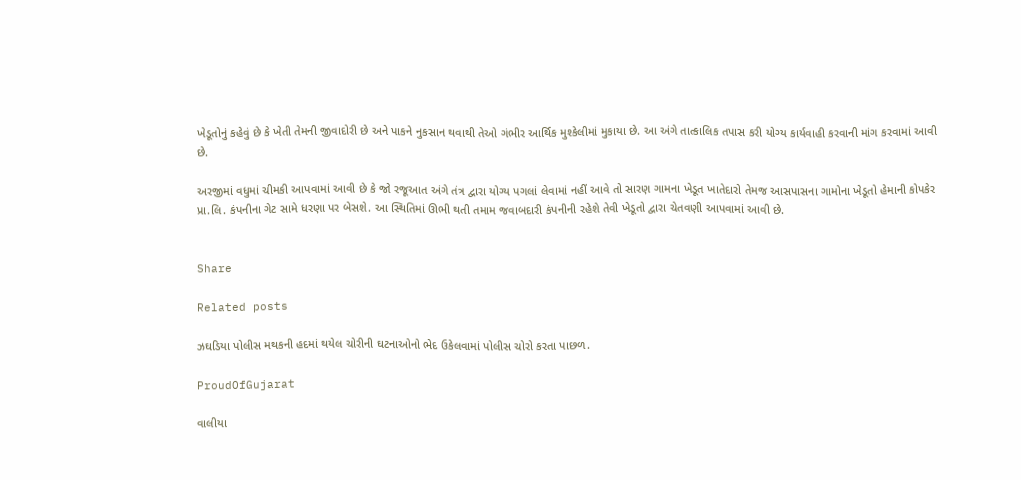ખેડૂતોનું કહેવું છે કે ખેતી તેમની જીવાદોરી છે અને પાકને નુકસાન થવાથી તેઓ ગંભીર આર્થિક મુશ્કેલીમાં મુકાયા છે. આ અંગે તાત્કાલિક તપાસ કરી યોગ્ય કાર્યવાહી કરવાની માંગ કરવામાં આવી છે.

અરજીમાં વધુમાં ચીમકી આપવામાં આવી છે કે જો રજૂઆત અંગે તંત્ર દ્વારા યોગ્ય પગલાં લેવામાં નહીં આવે તો સારણ ગામના ખેડૂત ખાતેદારો તેમજ આસપાસના ગામોના ખેડૂતો હેમાની કોપકેર પ્રા.લિ. કંપનીના ગેટ સામે ધરણા પર બેસશે. આ સ્થિતિમાં ઊભી થતી તમામ જવાબદારી કંપનીની રહેશે તેવી ખેડૂતો દ્વારા ચેતવણી આપવામાં આવી છે.


Share

Related posts

ઝઘડિયા પોલીસ મથકની હદમાં થયેલ ચોરીની ઘટનાઓનો ભેદ ઉકેલવામાં પોલીસ ચોરો કરતા પાછળ.

ProudOfGujarat

વાલીયા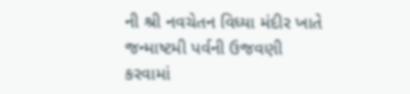ની શ્રી નવચેતન વિધ્યા મંદીર ખાતે જન્માષ્ટમી પર્વની ઉજવણી કરવામાં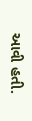આવી હતી.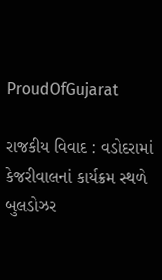ProudOfGujarat

રાજકીય વિવાદ : વડોદરામાં કેજરીવાલનાં કાર્યક્રમ સ્થળે બુલડોઝર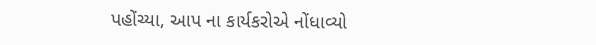પહોંચ્યા, આપ ના કાર્યકરોએ નોંધાવ્યો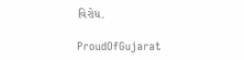વિરોધ.

ProudOfGujarat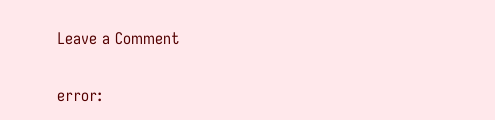Leave a Comment

error: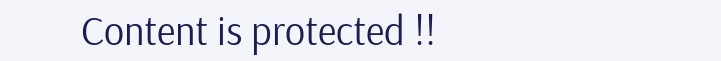Content is protected !!